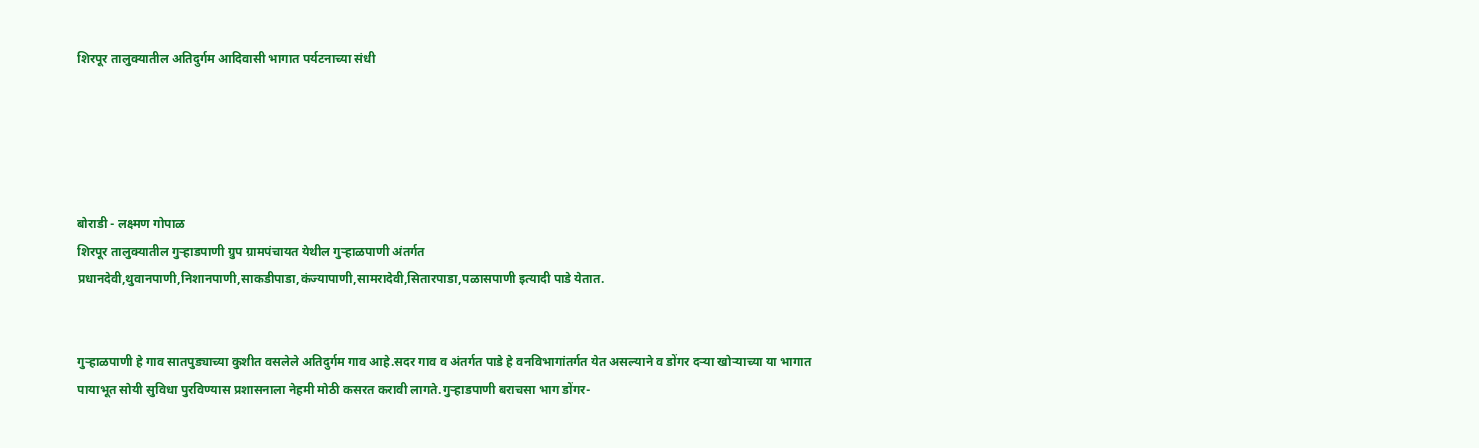शिरपूर तालुक्यातील अतिदुर्गम आदिवासी भागात पर्यटनाच्या संधी





बोराडी - लक्ष्मण गोपाळ
शिरपूर तालुक्यातील गुऱ्हाडपाणी ग्रुप ग्रामपंचायत येथील गुऱ्हाळपाणी अंतर्गत प्रधानदेवी,थुवानपाणी,निशानपाणी,साकडीपाडा,कंज्यापाणी,सामरादेवी,सितारपाडा,पळासपाणी इत्यादी पाडे येतात.


गुऱ्हाळपाणी हे गाव सातपुड्याच्या कुशीत वसलेले अतिदुर्गम गाव आहे.सदर गाव व अंतर्गत पाडे हे वनविभागांतर्गत येत असल्याने व डोंगर दऱ्या खोऱ्याच्या या भागात पायाभूत सोयी सुविधा पुरविण्यास प्रशासनाला नेहमी मोठी कसरत करावी लागते.गुऱ्हाडपाणी बराचसा भाग डोंगर-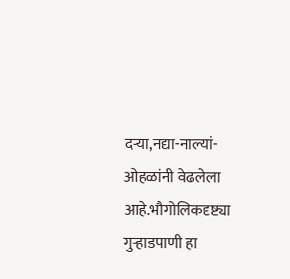दऱ्या,नद्या-नाल्यां-ओहळांनी वेढलेला आहे.भौगोलिकदृष्ट्या गुऱ्हाडपाणी हा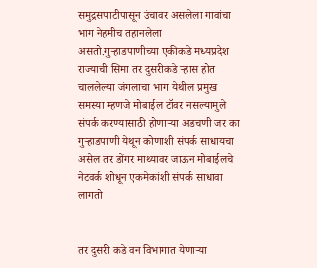समुद्रसपाटीपासून उंचावर असलेला गावांचा भाग नेहमीच तहानलेला असतो.गुऱ्हाडपाणीच्या एकीकडे मध्यप्रदेश राज्याची सिमा तर दुसरीकडे ऱ्हास होत चाललेल्या जंगलाचा भाग येथील प्रमुख समस्या म्हणजे मोबाईल टॉवर नसल्यामुले संपर्क करण्यासाठी होणाऱ्या अडचणी जर का गुऱ्हाडपाणी येथून कोणाशी संपर्क साधायचा असेल तर डोंगर माथ्यावर जाऊन मोबाईलचे नेटवर्क शोधून एकमेकांशी संपर्क साधावा लागतो


तर दुसरी कडे वन विभागात येणाऱ्या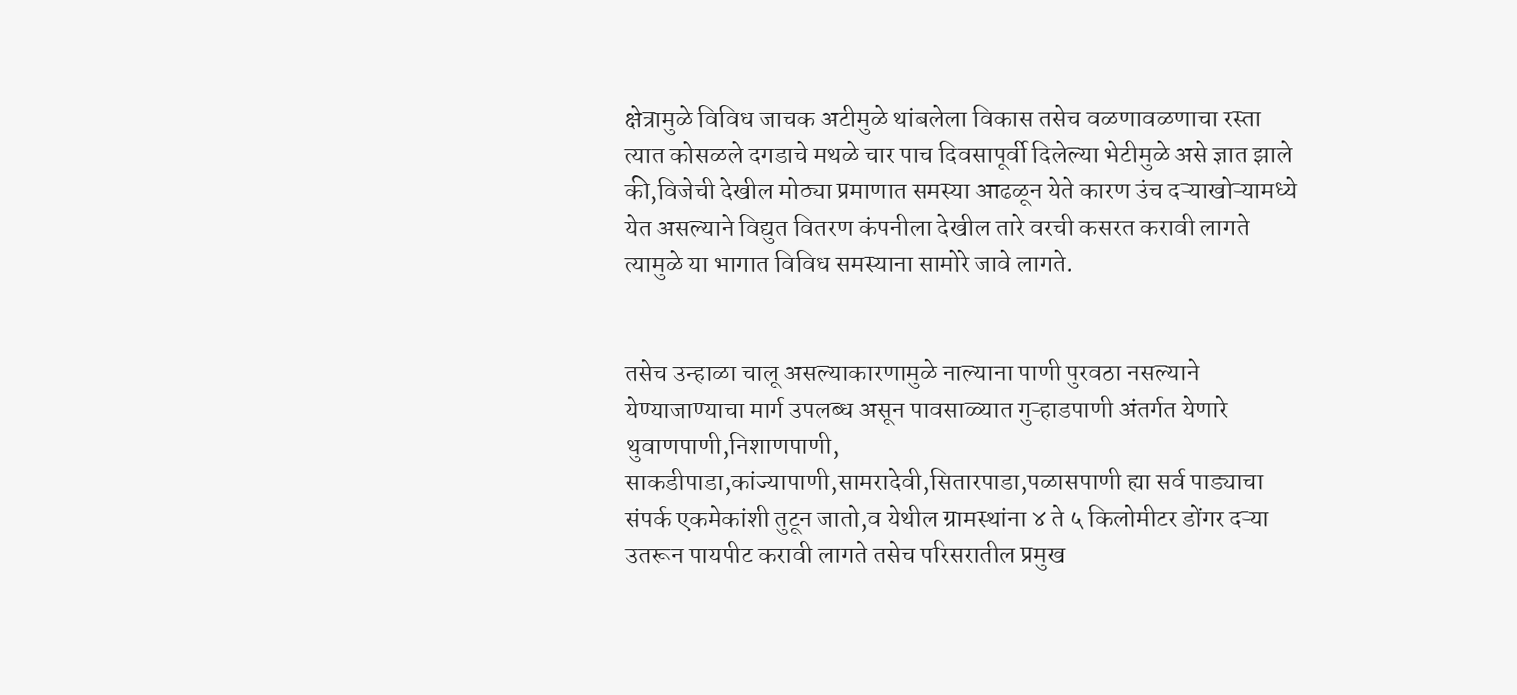क्षेत्रामुळे विविध जाचक अटीमुळे थांबलेला विकास तसेच वळणावळणाचा रस्ता त्यात कोसळले दगडाचे मथळे चार पाच दिवसापूर्वी दिलेल्या भेटीमुळे असे ज्ञात झाले की,विजेची देखील मोठ्या प्रमाणात समस्या आढळून येते कारण उंच दऱ्याखोऱ्यामध्ये येत असल्याने विद्युत वितरण कंपनीला देखील तारे वरची कसरत करावी लागते त्यामुळे या भागात विविध समस्याना सामोरे जावे लागते.


तसेच उन्हाळा चालू असल्याकारणामुळे नाल्याना पाणी पुरवठा नसल्याने येण्याजाण्याचा मार्ग उपलब्ध असून पावसाळ्यात गुऱ्हाडपाणी अंतर्गत येणारे थुवाणपाणी,निशाणपाणी, साकडीपाडा,कांज्यापाणी,सामरादेवी,सितारपाडा,पळासपाणी ह्या सर्व पाड्याचा संपर्क एकमेकांशी तुटून जातो,व येथील ग्रामस्थांना ४ ते ५ किलोमीटर डोंगर दऱ्या उतरून पायपीट करावी लागते तसेच परिसरातील प्रमुख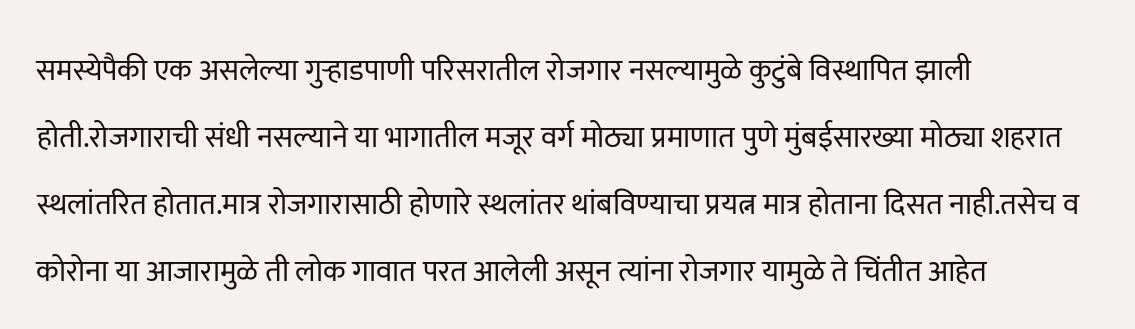समस्येपैकी एक असलेल्या गुऱ्हाडपाणी परिसरातील रोजगार नसल्यामुळे कुटुंबे विस्थापित झाली होती.रोजगाराची संधी नसल्याने या भागातील मजूर वर्ग मोठ्या प्रमाणात पुणे मुंबईसारख्या मोठ्या शहरात स्थलांतरित होतात.मात्र रोजगारासाठी होणारे स्थलांतर थांबविण्याचा प्रयत्न मात्र होताना दिसत नाही.तसेच व कोरोना या आजारामुळे ती लोक गावात परत आलेली असून त्यांना रोजगार यामुळे ते चिंतीत आहेत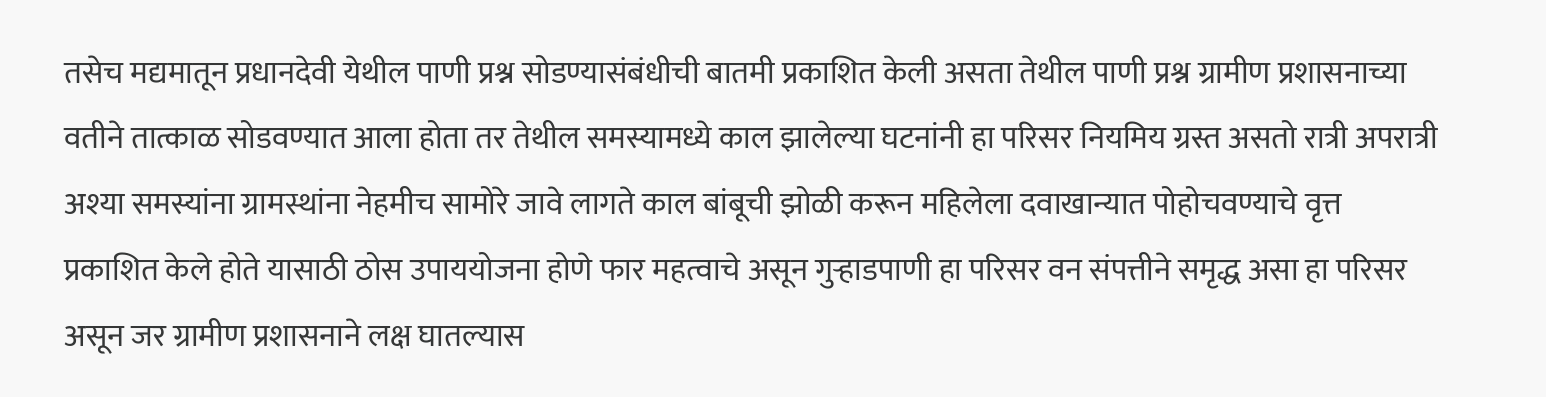तसेच मद्यमातून प्रधानदेवी येथील पाणी प्रश्न सोडण्यासंबंधीची बातमी प्रकाशित केली असता तेथील पाणी प्रश्न ग्रामीण प्रशासनाच्या वतीने तात्काळ सोडवण्यात आला होता तर तेथील समस्यामध्ये काल झालेल्या घटनांनी हा परिसर नियमिय ग्रस्त असतो रात्री अपरात्री अश्या समस्यांना ग्रामस्थांना नेहमीच सामोरे जावे लागते काल बांबूची झोळी करून महिलेला दवाखान्यात पोहोचवण्याचे वृत्त प्रकाशित केले होते यासाठी ठोस उपाययोजना होणे फार महत्वाचे असून गुऱ्हाडपाणी हा परिसर वन संपत्तीने समृद्ध असा हा परिसर असून जर ग्रामीण प्रशासनाने लक्ष घातल्यास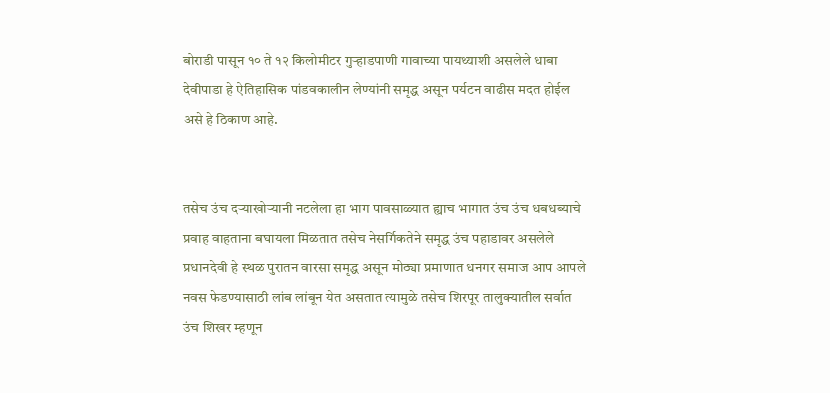बोराडी पासून १० ते १२ किलोमीटर गुऱ्हाडपाणी गावाच्या पायथ्याशी असलेले धाबा देवीपाडा हे ऐतिहासिक पांडवकालीन लेण्यांनी समृद्ध असून पर्यटन वाढीस मदत होईल असे हे ठिकाण आहे.


तसेच उंच दऱ्याखोऱ्यानी नटलेला हा भाग पावसाळ्यात ह्याच भागात उंच उंच धबधब्याचे प्रवाह वाहताना बघायला मिळतात तसेच नेसर्गिकतेने समृद्ध उंच पहाडावर असलेले प्रधानदेवी हे स्थळ पुरातन वारसा समृद्ध असून मोठ्या प्रमाणात धनगर समाज आप आपले नवस फेडण्यासाठी लांब लांबून येत असतात त्यामुळे तसेच शिरपूर तालुक्यातील सर्वात उंच शिखर म्हणून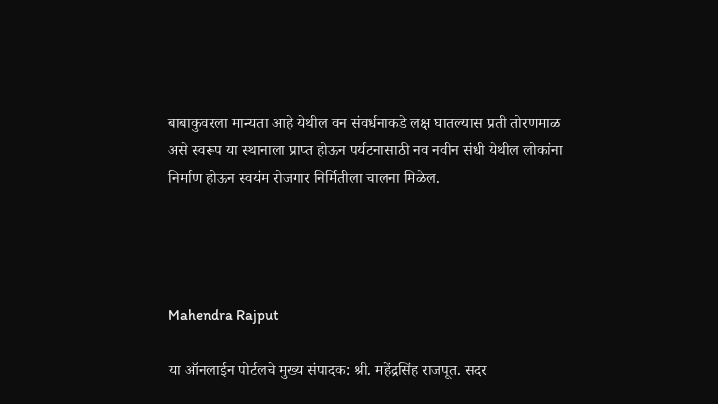बाबाकुवरला मान्यता आहे येथील वन संवर्धनाकडे लक्ष घातल्यास प्रती तोरणमाळ असे स्वरूप या स्थानाला प्राप्त होऊन पर्यटनासाठी नव नवीन संधी येथील लोकांना निर्माण होऊन स्वयंम रोजगार निर्मितीला चालना मिळेल.




Mahendra Rajput

या ऑनलाईन पोर्टलचे मुख्य संपादक: श्री. महेंद्रसिंह राजपूत. सदर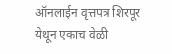ऑनलाईन वृत्तपत्र शिरपूर येथून एकाच वेळी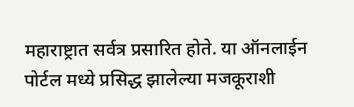महाराष्ट्रात सर्वत्र प्रसारित होते. या ऑनलाईन पोर्टल मध्ये प्रसिद्ध झालेल्या मजकूराशी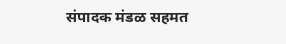संपादक मंडळ सहमत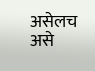असेलच असे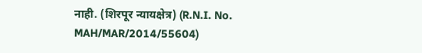नाही. (शिरपूर न्यायक्षेत्र) (R.N.I. No. MAH/MAR/2014/55604)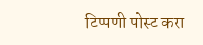टिप्पणी पोस्ट करा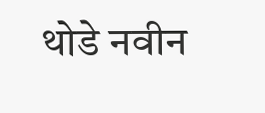थोडे नवीन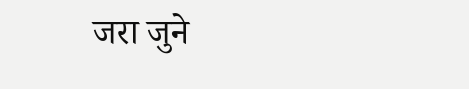जरा जुने